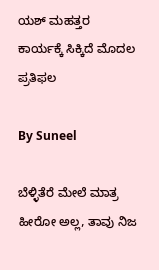ಯಶ್ ಮಹತ್ತರ ಕಾರ್ಯಕ್ಕೆ ಸಿಕ್ಕಿದೆ ಮೊದಲ ಪ್ರತಿಫಲ

By Suneel

ಬೆಳ್ಳಿತೆರೆ ಮೇಲೆ ಮಾತ್ರ ಹೀರೋ ಅಲ್ಲ, ತಾವು ನಿಜ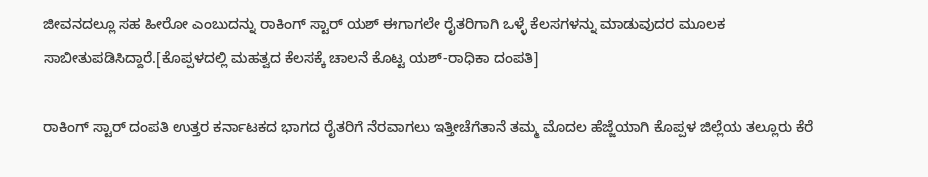ಜೀವನದಲ್ಲೂ ಸಹ ಹೀರೋ ಎಂಬುದನ್ನು ರಾಕಿಂಗ್ ಸ್ಟಾರ್ ಯಶ್ ಈಗಾಗಲೇ ರೈತರಿಗಾಗಿ ಒಳ್ಳೆ ಕೆಲಸಗಳನ್ನು ಮಾಡುವುದರ ಮೂಲಕ ಸಾಬೀತುಪಡಿಸಿದ್ದಾರೆ.[ಕೊಪ್ಪಳದಲ್ಲಿ ಮಹತ್ವದ ಕೆಲಸಕ್ಕೆ ಚಾಲನೆ ಕೊಟ್ಟ ಯಶ್-ರಾಧಿಕಾ ದಂಪತಿ]

ರಾಕಿಂಗ್ ಸ್ಟಾರ್ ದಂಪತಿ ಉತ್ತರ ಕರ್ನಾಟಕದ ಭಾಗದ ರೈತರಿಗೆ ನೆರವಾಗಲು ಇತ್ತೀಚೆಗೆತಾನೆ ತಮ್ಮ ಮೊದಲ ಹೆಜ್ಜೆಯಾಗಿ ಕೊಪ್ಪಳ ಜಿಲ್ಲೆಯ ತಲ್ಲೂರು ಕೆರೆ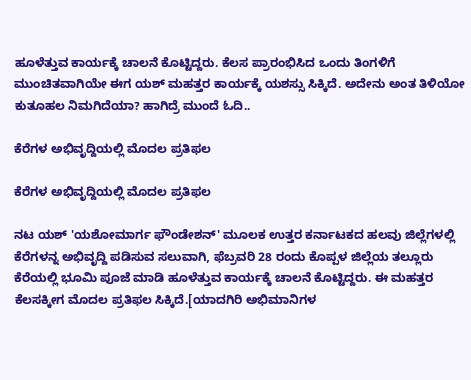ಹೂಳೆತ್ತುವ ಕಾರ್ಯಕ್ಕೆ ಚಾಲನೆ ಕೊಟ್ಟಿದ್ದರು. ಕೆಲಸ ಪ್ರಾರಂಭಿಸಿದ ಒಂದು ತಿಂಗಳಿಗೆ ಮುಂಚಿತವಾಗಿಯೇ ಈಗ ಯಶ್ ಮಹತ್ತರ ಕಾರ್ಯಕ್ಕೆ ಯಶಸ್ಸು ಸಿಕ್ಕಿದೆ. ಅದೇನು ಅಂತ ತಿಳಿಯೋ ಕುತೂಹಲ ನಿಮಗಿದೆಯಾ? ಹಾಗಿದ್ರೆ ಮುಂದೆ ಓದಿ..

ಕೆರೆಗಳ ಅಭಿವೃದ್ದಿಯಲ್ಲಿ ಮೊದಲ ಪ್ರತಿಫಲ

ಕೆರೆಗಳ ಅಭಿವೃದ್ದಿಯಲ್ಲಿ ಮೊದಲ ಪ್ರತಿಫಲ

ನಟ ಯಶ್ 'ಯಶೋಮಾರ್ಗ ಫೌಂಡೇಶನ್' ಮೂಲಕ ಉತ್ತರ ಕರ್ನಾಟಕದ ಹಲವು ಜಿಲ್ಲೆಗಳಲ್ಲಿ ಕೆರೆಗಳನ್ನ ಅಭಿವೃದ್ದಿ ಪಡಿಸುವ ಸಲುವಾಗಿ, ಫೆಬ್ರವರಿ 28 ರಂದು ಕೊಪ್ಪಳ ಜಿಲ್ಲೆಯ ತಲ್ಲೂರು ಕೆರೆಯಲ್ಲಿ ಭೂಮಿ ಪೂಜೆ ಮಾಡಿ ಹೂಳೆತ್ತುವ ಕಾರ್ಯಕ್ಕೆ ಚಾಲನೆ ಕೊಟ್ಟಿದ್ದರು. ಈ ಮಹತ್ತರ ಕೆಲಸಕ್ಕೀಗ ಮೊದಲ ಪ್ರತಿಫಲ ಸಿಕ್ಕಿದೆ.[ಯಾದಗಿರಿ ಅಭಿಮಾನಿಗಳ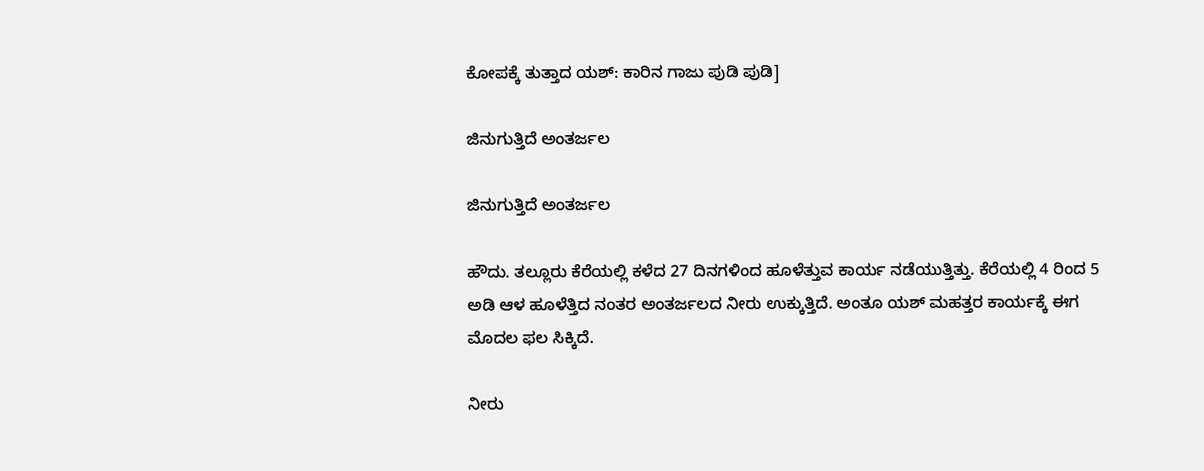ಕೋಪಕ್ಕೆ ತುತ್ತಾದ ಯಶ್: ಕಾರಿನ ಗಾಜು ಪುಡಿ ಪುಡಿ]

ಜಿನುಗುತ್ತಿದೆ ಅಂತರ್ಜಲ

ಜಿನುಗುತ್ತಿದೆ ಅಂತರ್ಜಲ

ಹೌದು. ತಲ್ಲೂರು ಕೆರೆಯಲ್ಲಿ ಕಳೆದ 27 ದಿನಗಳಿಂದ ಹೂಳೆತ್ತುವ ಕಾರ್ಯ ನಡೆಯುತ್ತಿತ್ತು. ಕೆರೆಯಲ್ಲಿ 4 ರಿಂದ 5 ಅಡಿ ಆಳ ಹೂಳೆತ್ತಿದ ನಂತರ ಅಂತರ್ಜಲದ ನೀರು ಉಕ್ಕುತ್ತಿದೆ. ಅಂತೂ ಯಶ್ ಮಹತ್ತರ ಕಾರ್ಯಕ್ಕೆ ಈಗ ಮೊದಲ ಫಲ ಸಿಕ್ಕಿದೆ.

ನೀರು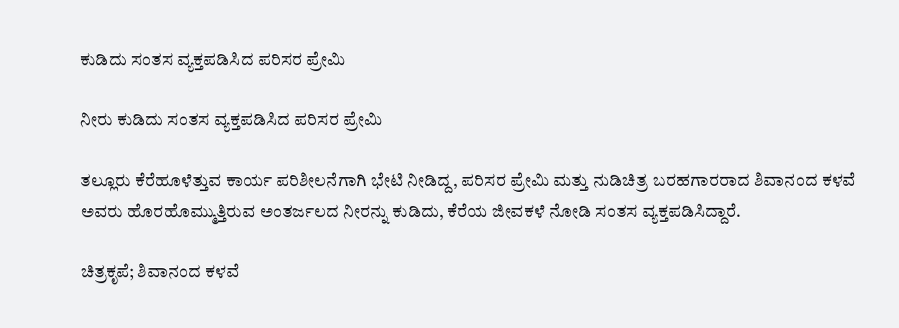ಕುಡಿದು ಸಂತಸ ವ್ಯಕ್ತಪಡಿಸಿದ ಪರಿಸರ ಪ್ರೇಮಿ

ನೀರು ಕುಡಿದು ಸಂತಸ ವ್ಯಕ್ತಪಡಿಸಿದ ಪರಿಸರ ಪ್ರೇಮಿ

ತಲ್ಲೂರು ಕೆರೆಹೂಳೆತ್ತುವ ಕಾರ್ಯ ಪರಿಶೀಲನೆಗಾಗಿ ಭೇಟಿ ನೀಡಿದ್ದ, ಪರಿಸರ ಪ್ರೇಮಿ ಮತ್ತು ನುಡಿಚಿತ್ರ ಬರಹಗಾರರಾದ ಶಿವಾನಂದ ಕಳವೆ ಅವರು ಹೊರಹೊಮ್ಮುತ್ತಿರುವ ಅಂತರ್ಜಲದ ನೀರನ್ನು ಕುಡಿದು, ಕೆರೆಯ ಜೀವಕಳೆ ನೋಡಿ ಸಂತಸ ವ್ಯಕ್ತಪಡಿಸಿದ್ದಾರೆ.

ಚಿತ್ರಕೃಪೆ; ಶಿವಾನಂದ ಕಳವೆ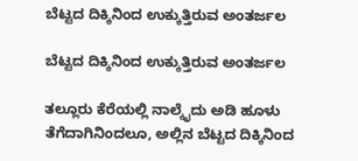ಬೆಟ್ಟದ ದಿಕ್ಕಿನಿಂದ ಉಕ್ಕುತ್ತಿರುವ ಅಂತರ್ಜಲ

ಬೆಟ್ಟದ ದಿಕ್ಕಿನಿಂದ ಉಕ್ಕುತ್ತಿರುವ ಅಂತರ್ಜಲ

ತಲ್ಲೂರು ಕೆರೆಯಲ್ಲಿ ನಾಲ್ಕೈದು ಅಡಿ ಹೂಳು ತೆಗೆದಾಗಿನಿಂದಲೂ, ಅಲ್ಲಿನ ಬೆಟ್ಟದ ದಿಕ್ಕಿನಿಂದ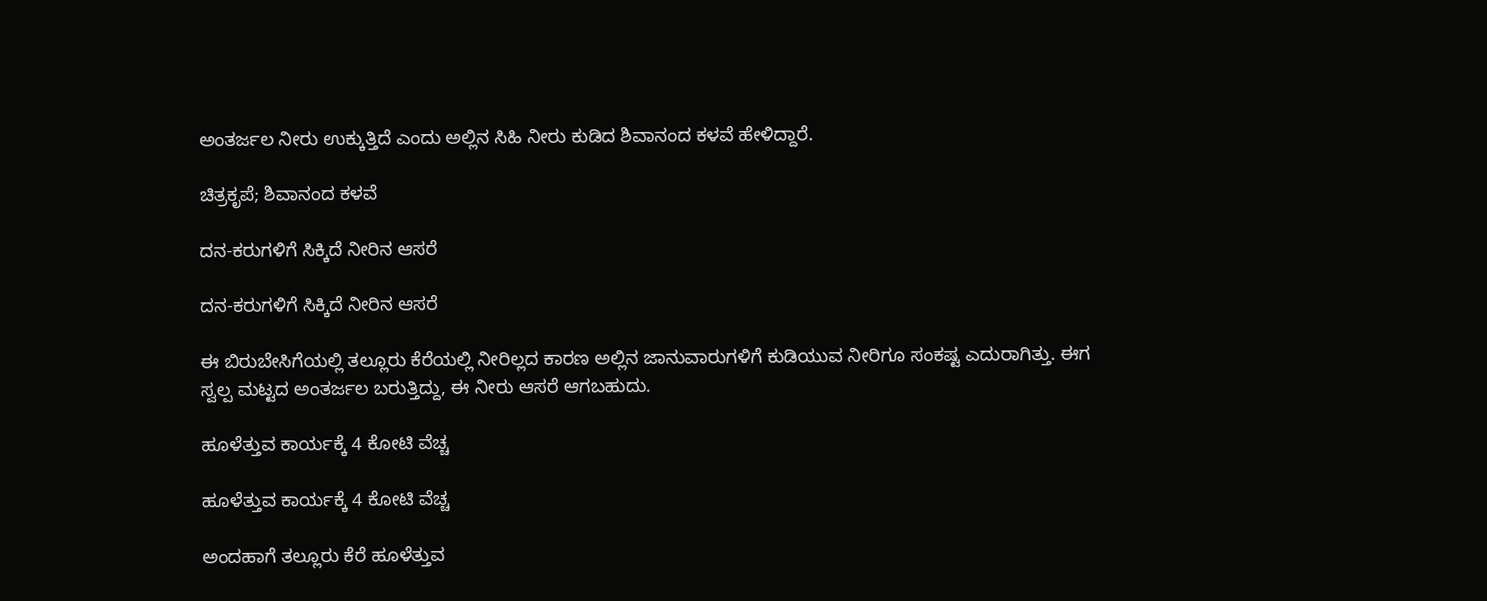ಅಂತರ್ಜಲ ನೀರು ಉಕ್ಕುತ್ತಿದೆ ಎಂದು ಅಲ್ಲಿನ ಸಿಹಿ ನೀರು ಕುಡಿದ ಶಿವಾನಂದ ಕಳವೆ ಹೇಳಿದ್ದಾರೆ.

ಚಿತ್ರಕೃಪೆ; ಶಿವಾನಂದ ಕಳವೆ

ದನ-ಕರುಗಳಿಗೆ ಸಿಕ್ಕಿದೆ ನೀರಿನ ಆಸರೆ

ದನ-ಕರುಗಳಿಗೆ ಸಿಕ್ಕಿದೆ ನೀರಿನ ಆಸರೆ

ಈ ಬಿರುಬೇಸಿಗೆಯಲ್ಲಿ ತಲ್ಲೂರು ಕೆರೆಯಲ್ಲಿ ನೀರಿಲ್ಲದ ಕಾರಣ ಅಲ್ಲಿನ ಜಾನುವಾರುಗಳಿಗೆ ಕುಡಿಯುವ ನೀರಿಗೂ ಸಂಕಷ್ಟ ಎದುರಾಗಿತ್ತು. ಈಗ ಸ್ವಲ್ಪ ಮಟ್ಟದ ಅಂತರ್ಜಲ ಬರುತ್ತಿದ್ದು, ಈ ನೀರು ಆಸರೆ ಆಗಬಹುದು.

ಹೂಳೆತ್ತುವ ಕಾರ್ಯಕ್ಕೆ 4 ಕೋಟಿ ವೆಚ್ಚ

ಹೂಳೆತ್ತುವ ಕಾರ್ಯಕ್ಕೆ 4 ಕೋಟಿ ವೆಚ್ಚ

ಅಂದಹಾಗೆ ತಲ್ಲೂರು ಕೆರೆ ಹೂಳೆತ್ತುವ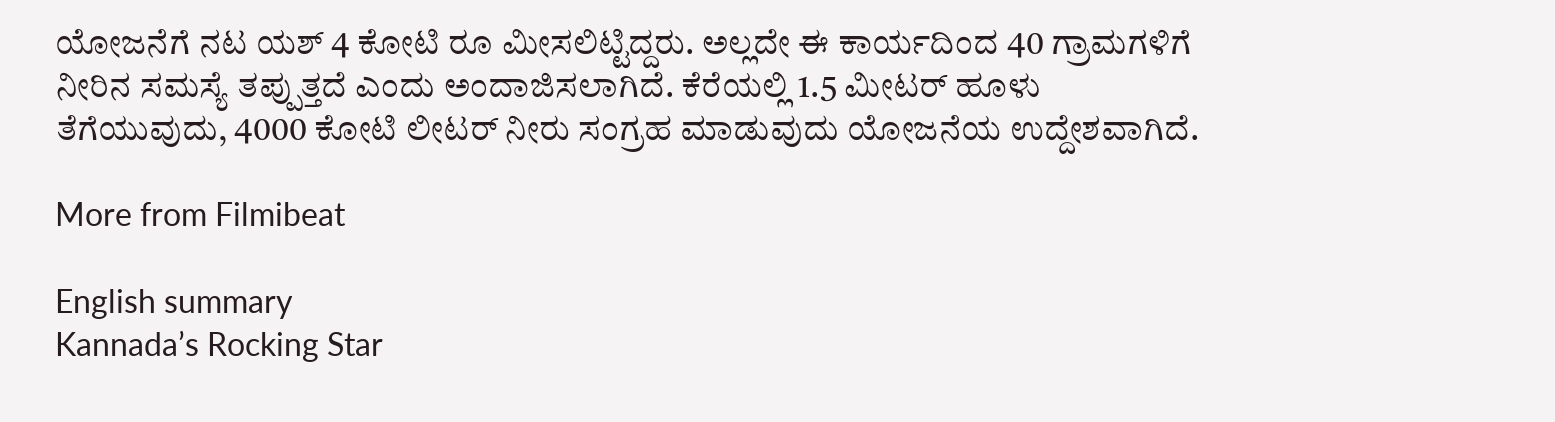ಯೋಜನೆಗೆ ನಟ ಯಶ್ 4 ಕೋಟಿ ರೂ ಮೀಸಲಿಟ್ಟಿದ್ದರು. ಅಲ್ಲದೇ ಈ ಕಾರ್ಯದಿಂದ 40 ಗ್ರಾಮಗಳಿಗೆ ನೀರಿನ ಸಮಸ್ಯೆ ತಪ್ಪುತ್ತದೆ ಎಂದು ಅಂದಾಜಿಸಲಾಗಿದೆ. ಕೆರೆಯಲ್ಲಿ 1.5 ಮೀಟರ್ ಹೂಳು ತೆಗೆಯುವುದು, 4000 ಕೋಟಿ ಲೀಟರ್ ನೀರು ಸಂಗ್ರಹ ಮಾಡುವುದು ಯೋಜನೆಯ ಉದ್ದೇಶವಾಗಿದೆ.

More from Filmibeat

English summary
Kannada’s Rocking Star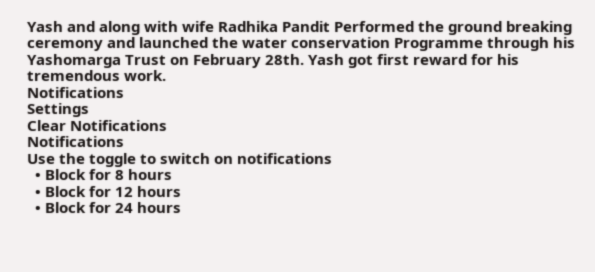Yash and along with wife Radhika Pandit Performed the ground breaking ceremony and launched the water conservation Programme through his Yashomarga Trust on February 28th. Yash got first reward for his tremendous work.
Notifications
Settings
Clear Notifications
Notifications
Use the toggle to switch on notifications
  • Block for 8 hours
  • Block for 12 hours
  • Block for 24 hours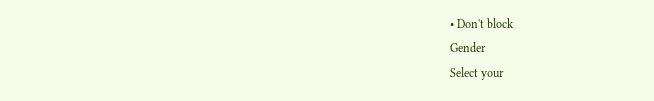• Don't block
Gender
Select your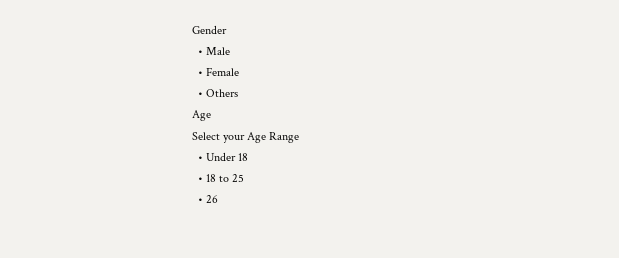Gender
  • Male
  • Female
  • Others
Age
Select your Age Range
  • Under 18
  • 18 to 25
  • 26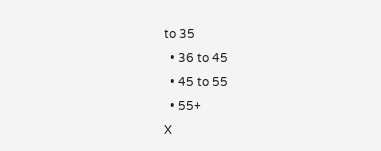to 35
  • 36 to 45
  • 45 to 55
  • 55+
X